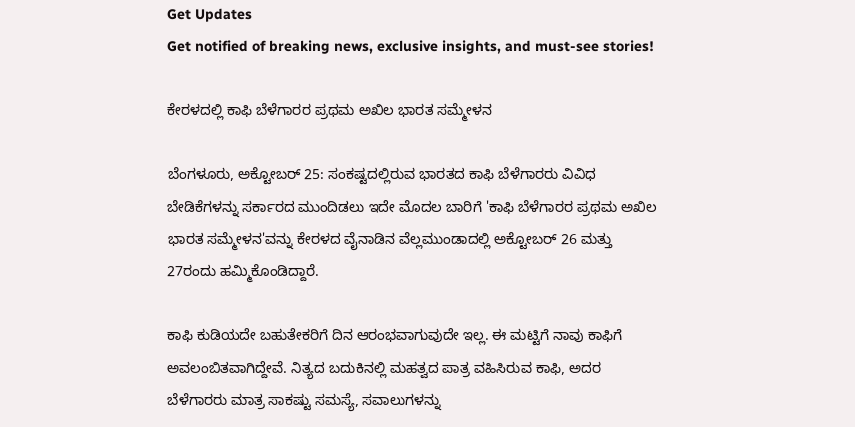Get Updates
Get notified of breaking news, exclusive insights, and must-see stories!

ಕೇರಳದಲ್ಲಿ ಕಾಫಿ ಬೆಳೆಗಾರರ ಪ್ರಥಮ ಅಖಿಲ ಭಾರತ ಸಮ್ಮೇಳನ

ಬೆಂಗಳೂರು, ಅಕ್ಟೋಬರ್ 25: ಸಂಕಷ್ಟದಲ್ಲಿರುವ ಭಾರತದ ಕಾಫಿ ಬೆಳೆಗಾರರು ವಿವಿಧ ಬೇಡಿಕೆಗಳನ್ನು ಸರ್ಕಾರದ ಮುಂದಿಡಲು ಇದೇ ಮೊದಲ ಬಾರಿಗೆ 'ಕಾಫಿ ಬೆಳೆಗಾರರ ಪ್ರಥಮ ಅಖಿಲ ಭಾರತ ಸಮ್ಮೇಳನ'ವನ್ನು ಕೇರಳದ ವೈನಾಡಿನ ವೆಲ್ಲಮುಂಡಾದಲ್ಲಿ ಅಕ್ಟೋಬರ್ 26 ಮತ್ತು 27ರಂದು ಹಮ್ಮಿಕೊಂಡಿದ್ದಾರೆ.

ಕಾಫಿ ಕುಡಿಯದೇ ಬಹುತೇಕರಿಗೆ ದಿನ ಆರಂಭವಾಗುವುದೇ ಇಲ್ಲ. ಈ ಮಟ್ಟಿಗೆ ನಾವು ಕಾಫಿಗೆ ಅವಲಂಬಿತವಾಗಿದ್ದೇವೆ. ನಿತ್ಯದ ಬದುಕಿನಲ್ಲಿ ಮಹತ್ವದ ಪಾತ್ರ ವಹಿಸಿರುವ ಕಾಫಿ, ಅದರ ಬೆಳೆಗಾರರು ಮಾತ್ರ ಸಾಕಷ್ಟು ಸಮಸ್ಯೆ, ಸವಾಲುಗಳನ್ನು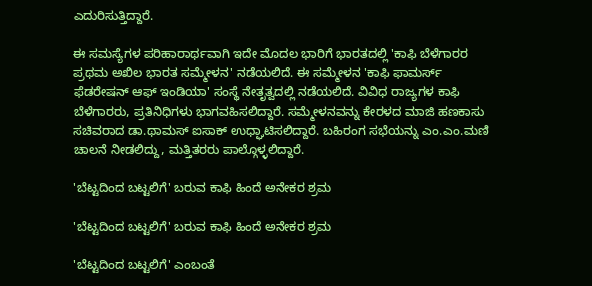ಎದುರಿಸುತ್ತಿದ್ದಾರೆ.

ಈ ಸಮಸ್ಯೆಗಳ ಪರಿಹಾರಾರ್ಥವಾಗಿ ಇದೇ ಮೊದಲ ಭಾರಿಗೆ ಭಾರತದಲ್ಲಿ 'ಕಾಫಿ ಬೆಳೆಗಾರರ ಪ್ರಥಮ ಅಖಿಲ ಭಾರತ ಸಮ್ಮೇಳನ' ನಡೆಯಲಿದೆ. ಈ ಸಮ್ಮೇಳನ 'ಕಾಫಿ ಫಾಮರ್ಸ್ ಫೆಡರೇಷನ್ ಆಫ್ ಇಂಡಿಯಾ' ಸಂಸ್ಥೆ ನೇತೃತ್ವದಲ್ಲಿ ನಡೆಯಲಿದೆ. ವಿವಿಧ ರಾಜ್ಯಗಳ ಕಾಫಿ ಬೆಳೆಗಾರರು, ಪ್ರತಿನಿಧಿಗಳು ಭಾಗವಹಿಸಲಿದ್ದಾರೆ. ಸಮ್ಮೇಳನವನ್ನು ಕೇರಳದ ಮಾಜಿ ಹಣಕಾಸು ಸಚಿವರಾದ ಡಾ.ಥಾಮಸ್ ಐಸಾಕ್ ಉಧ್ಘಾಟಿಸಲಿದ್ದಾರೆ. ಬಹಿರಂಗ ಸಭೆಯನ್ನು ಎಂ.ಎಂ.ಮಣಿ ಚಾಲನೆ ನೀಡಲಿದ್ದು, ಮತ್ತಿತರರು ಪಾಲ್ಗೊಳ್ಳಲಿದ್ದಾರೆ.

'ಬೆಟ್ಟದಿಂದ ಬಟ್ಟಲಿಗೆ' ಬರುವ ಕಾಫಿ ಹಿಂದೆ ಅನೇಕರ ಶ್ರಮ

'ಬೆಟ್ಟದಿಂದ ಬಟ್ಟಲಿಗೆ' ಬರುವ ಕಾಫಿ ಹಿಂದೆ ಅನೇಕರ ಶ್ರಮ

'ಬೆಟ್ಟದಿಂದ ಬಟ್ಟಲಿಗೆ' ಎಂಬಂತೆ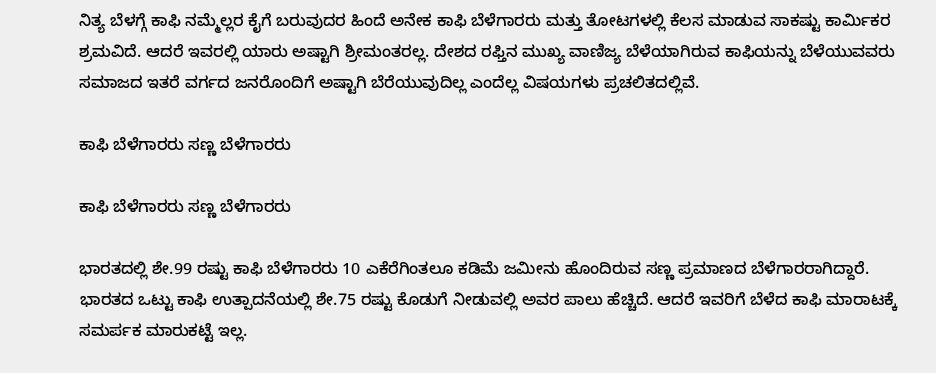ನಿತ್ಯ ಬೆಳಗ್ಗೆ ಕಾಫಿ ನಮ್ಮೆಲ್ಲರ ಕೈಗೆ ಬರುವುದರ ಹಿಂದೆ ಅನೇಕ ಕಾಫಿ ಬೆಳೆಗಾರರು ಮತ್ತು ತೋಟಗಳಲ್ಲಿ ಕೆಲಸ ಮಾಡುವ ಸಾಕಷ್ಟು ಕಾರ್ಮಿಕರ ಶ್ರಮವಿದೆ. ಆದರೆ ಇವರಲ್ಲಿ ಯಾರು ಅಷ್ಟಾಗಿ ಶ್ರೀಮಂತರಲ್ಲ. ದೇಶದ ರಫ್ತಿನ ಮುಖ್ಯ ವಾಣಿಜ್ಯ ಬೆಳೆಯಾಗಿರುವ ಕಾಫಿಯನ್ನು ಬೆಳೆಯುವವರು ಸಮಾಜದ ಇತರೆ ವರ್ಗದ ಜನರೊಂದಿಗೆ ಅಷ್ಟಾಗಿ ಬೆರೆಯುವುದಿಲ್ಲ ಎಂದೆಲ್ಲ ವಿಷಯಗಳು ಪ್ರಚಲಿತದಲ್ಲಿವೆ.

ಕಾಫಿ ಬೆಳೆಗಾರರು ಸಣ್ಣ ಬೆಳೆಗಾರರು

ಕಾಫಿ ಬೆಳೆಗಾರರು ಸಣ್ಣ ಬೆಳೆಗಾರರು

ಭಾರತದಲ್ಲಿ ಶೇ.99 ರಷ್ಟು ಕಾಫಿ ಬೆಳೆಗಾರರು 10 ಎಕೆರೆಗಿಂತಲೂ ಕಡಿಮೆ ಜಮೀನು ಹೊಂದಿರುವ ಸಣ್ಣ ಪ್ರಮಾಣದ ಬೆಳೆಗಾರರಾಗಿದ್ದಾರೆ. ಭಾರತದ ಒಟ್ಟು ಕಾಫಿ ಉತ್ಪಾದನೆಯಲ್ಲಿ ಶೇ.75 ರಷ್ಟು ಕೊಡುಗೆ ನೀಡುವಲ್ಲಿ ಅವರ ಪಾಲು ಹೆಚ್ಚಿದೆ. ಆದರೆ ಇವರಿಗೆ ಬೆಳೆದ ಕಾಫಿ ಮಾರಾಟಕ್ಕೆ ಸಮರ್ಪಕ ಮಾರುಕಟ್ಟೆ ಇಲ್ಲ.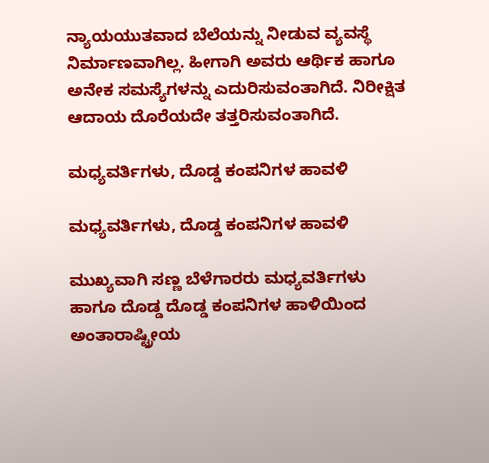ನ್ಯಾಯಯುತವಾದ ಬೆಲೆಯನ್ನು ನೀಡುವ ವ್ಯವಸ್ಥೆ ನಿರ್ಮಾಣವಾಗಿಲ್ಲ. ಹೀಗಾಗಿ ಅವರು ಆರ್ಥಿಕ ಹಾಗೂ ಅನೇಕ ಸಮಸ್ಯೆಗಳನ್ನು ಎದುರಿಸುವಂತಾಗಿದೆ. ನಿರೀಕ್ಷಿತ ಆದಾಯ ದೊರೆಯದೇ ತತ್ತರಿಸುವಂತಾಗಿದೆ.

ಮಧ್ಯವರ್ತಿಗಳು, ದೊಡ್ಡ ಕಂಪನಿಗಳ ಹಾವಳಿ

ಮಧ್ಯವರ್ತಿಗಳು, ದೊಡ್ಡ ಕಂಪನಿಗಳ ಹಾವಳಿ

ಮುಖ್ಯವಾಗಿ ಸಣ್ಣ ಬೆಳೆಗಾರರು ಮಧ್ಯವರ್ತಿಗಳು ಹಾಗೂ ದೊಡ್ಡ ದೊಡ್ಡ ಕಂಪನಿಗಳ ಹಾಳಿಯಿಂದ ಅಂತಾರಾಷ್ಟ್ರೀಯ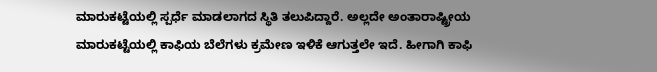ಮಾರುಕಟ್ಟೆಯಲ್ಲಿ ಸ್ಪರ್ಧೆ ಮಾಡಲಾಗದ ಸ್ಥಿತಿ ತಲುಪಿದ್ದಾರೆ. ಅಲ್ಲದೇ ಅಂತಾರಾಷ್ಟ್ರೀಯ ಮಾರುಕಟ್ಟೆಯಲ್ಲಿ ಕಾಫಿಯ ಬೆಲೆಗಳು ಕ್ರಮೇಣ ಇಳಿಕೆ ಆಗುತ್ತಲೇ ಇದೆ. ಹೀಗಾಗಿ ಕಾಫಿ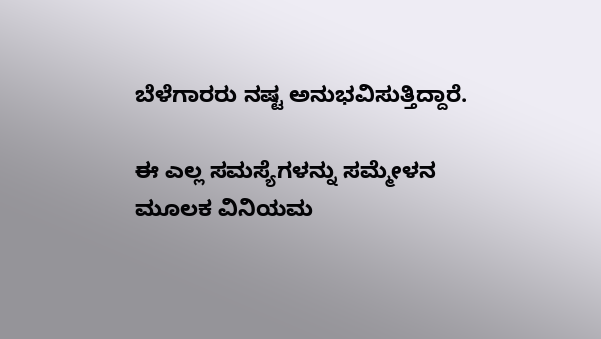ಬೆಳೆಗಾರರು ನಷ್ಟ ಅನುಭವಿಸುತ್ತಿದ್ದಾರೆ.

ಈ ಎಲ್ಲ ಸಮಸ್ಯೆಗಳನ್ನು ಸಮ್ಮೇಳನ ಮೂಲಕ ವಿನಿಯಮ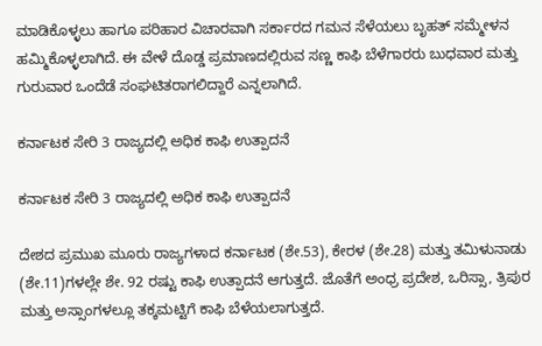ಮಾಡಿಕೊಳ್ಳಲು ಹಾಗೂ ಪರಿಹಾರ ವಿಚಾರವಾಗಿ ಸರ್ಕಾರದ ಗಮನ ಸೆಳೆಯಲು ಬೃಹತ್ ಸಮ್ಮೇಳನ ಹಮ್ಮಿಕೊಳ್ಳಲಾಗಿದೆ. ಈ ವೇಳೆ ದೊಡ್ಡ ಪ್ರಮಾಣದಲ್ಲಿರುವ ಸಣ್ಣ ಕಾಫಿ ಬೆಳೆಗಾರರು ಬುಧವಾರ ಮತ್ತು ಗುರುವಾರ ಒಂದೆಡೆ ಸಂಘಟಿತರಾಗಲಿದ್ದಾರೆ ಎನ್ನಲಾಗಿದೆ.

ಕರ್ನಾಟಕ ಸೇರಿ 3 ರಾಜ್ಯದಲ್ಲಿ ಅಧಿಕ ಕಾಫಿ ಉತ್ಪಾದನೆ

ಕರ್ನಾಟಕ ಸೇರಿ 3 ರಾಜ್ಯದಲ್ಲಿ ಅಧಿಕ ಕಾಫಿ ಉತ್ಪಾದನೆ

ದೇಶದ ಪ್ರಮುಖ ಮೂರು ರಾಜ್ಯಗಳಾದ ಕರ್ನಾಟಕ (ಶೇ.53), ಕೇರಳ (ಶೇ.28) ಮತ್ತು ತಮಿಳುನಾಡು (ಶೇ.11)ಗಳಲ್ಲೇ ಶೇ. 92 ರಷ್ಟು ಕಾಫಿ ಉತ್ಪಾದನೆ ಆಗುತ್ತದೆ. ಜೊತೆಗೆ ಅಂಧ್ರ ಪ್ರದೇಶ, ಒರಿಸ್ಸಾ, ತ್ರಿಪುರ ಮತ್ತು ಅಸ್ಸಾಂಗಳಲ್ಲೂ ತಕ್ಕಮಟ್ಟಿಗೆ ಕಾಫಿ ಬೆಳೆಯಲಾಗುತ್ತದೆ.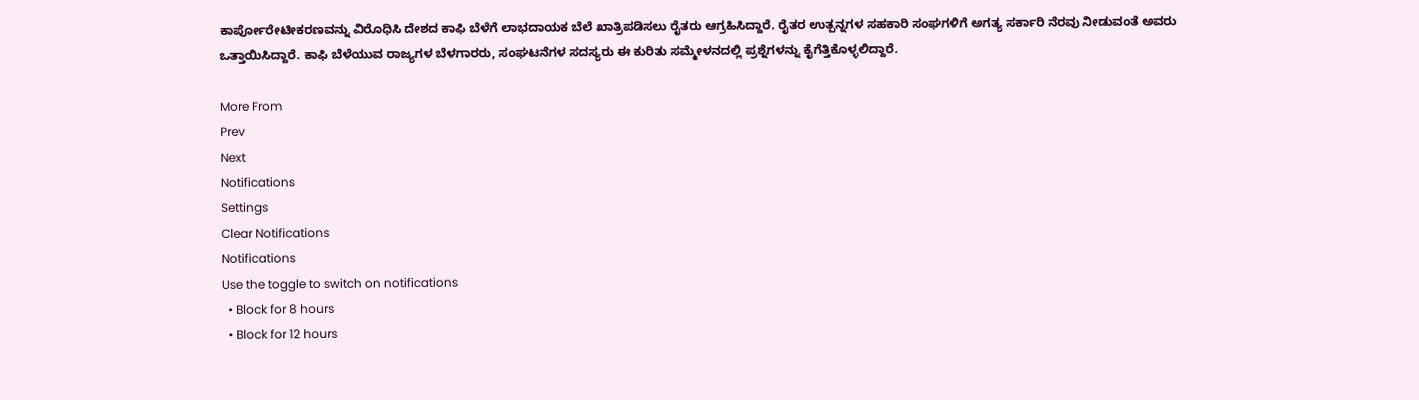ಕಾರ್ಪೋರೇಟೀಕರಣವನ್ನು ವಿರೊಧಿಸಿ ದೇಶದ ಕಾಫಿ ಬೆಳೆಗೆ ಲಾಭದಾಯಕ ಬೆಲೆ ಖಾತ್ರಿಪಡಿಸಲು ರೈತರು ಆಗ್ರಹಿಸಿದ್ದಾರೆ. ರೈತರ ಉತ್ಪನ್ನಗಳ ಸಹಕಾರಿ ಸಂಘಗಳಿಗೆ ಅಗತ್ಯ ಸರ್ಕಾರಿ ನೆರವು ನೀಡುವಂತೆ ಅವರು ಒತ್ತಾಯಿಸಿದ್ದಾರೆ. ಕಾಫಿ ಬೆಳೆಯುವ ರಾಜ್ಯಗಳ ಬೆಳಗಾರರು, ಸಂಘಟನೆಗಳ ಸದಸ್ಯರು ಈ ಕುರಿತು ಸಮ್ಮೇಳನದಲ್ಲಿ ಪ್ರಶ್ನೆಗಳನ್ನು ಕೈಗೆತ್ತಿಕೊಳ್ಳಲಿದ್ದಾರೆ.

More From
Prev
Next
Notifications
Settings
Clear Notifications
Notifications
Use the toggle to switch on notifications
  • Block for 8 hours
  • Block for 12 hours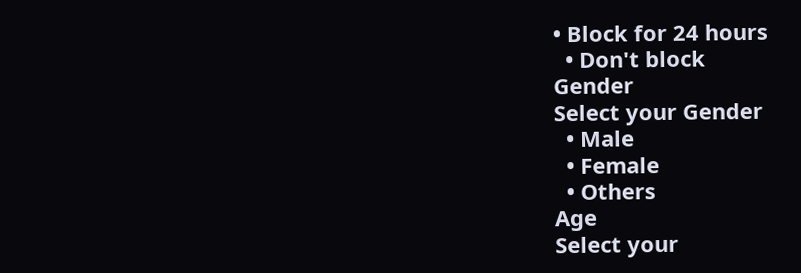• Block for 24 hours
  • Don't block
Gender
Select your Gender
  • Male
  • Female
  • Others
Age
Select your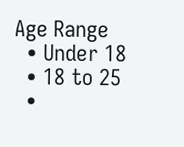Age Range
  • Under 18
  • 18 to 25
  •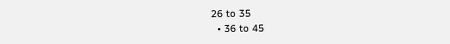26 to 35
  • 36 to 45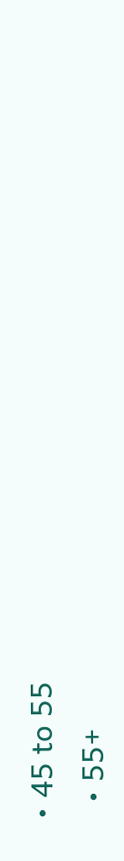• 45 to 55
  • 55+